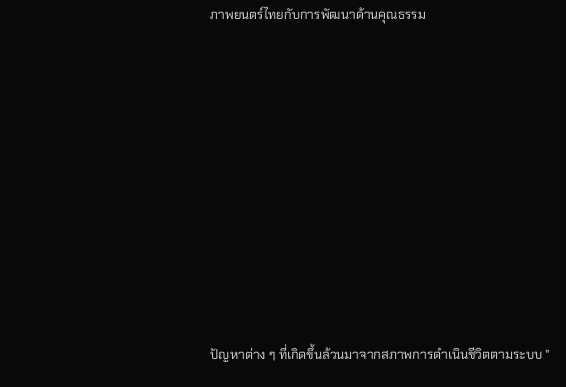ภาพยนตร์ไทยกับการพัฒนาด้านคุณธรรม













ปัญหาต่าง ๆ ที่เกิดขึ้นล้วนมาจากสภาพการดำเนินชีวิตตามระบบ "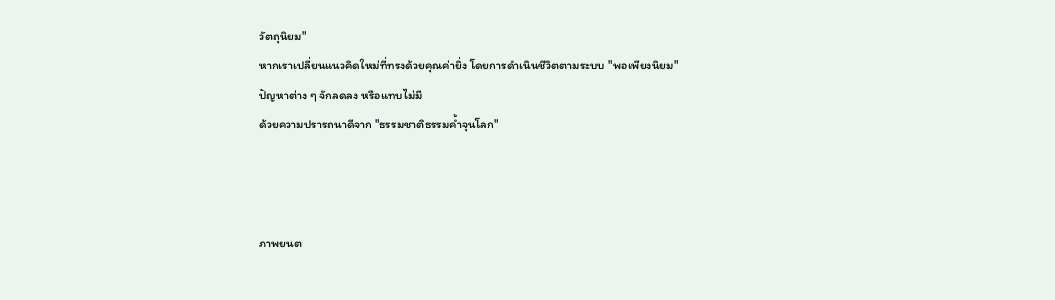วัตถุนิยม"
หากเราเปลี่ยนแนวคิดใหม่ที่ทรงด้วยคุณค่ายิ่ง โดยการดำเนินชีวิตตามระบบ "พอเพียงนิยม"
ปัญหาต่าง ๆ จักลดลง หรือแทบไม่มี
ด้วยความปรารถนาดีจาก "ธรรมชาติธรรมค้ำจุนโลก"



ภาพยนต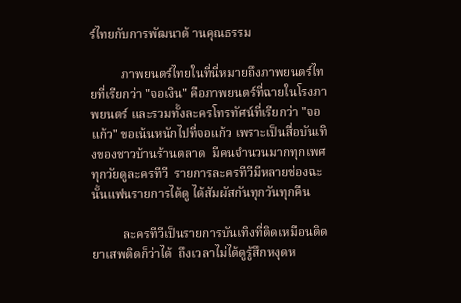ร์ไทยกับการพัฒนาด้ านคุณธรรม

          ภาพยนตร์ไทยในที่นี่หมายถึงภาพยนตร์ไทยที่เรียกว่า "จอเงิน" คือภาพยนตร์ที่ฉายในโรงภาพยนตร์ และรวมทั้งละครโทรทัศน์ที่เรียกว่า "จอแก้ว" ขอเน้นหนักไปที่จอแก้ว เพราะเป็นสื่อบันเทิงของชาวบ้านร้านตลาด  มีคนจำนวนมากทุกเพศ ทุกวัยดูละครทีวี  รายการละครทีวีมีหลายช่องฉะนั้นแฟนรายการได้ดู ได้สัมผัสกันทุกวันทุกคืน

          ละครทีวีเป็นรายการบันเทิงที่ติดเหมือนติดยาเสพติดก็ว่าได้  ถึงเวลาไม่ได้ดูรู้สึกหงุดห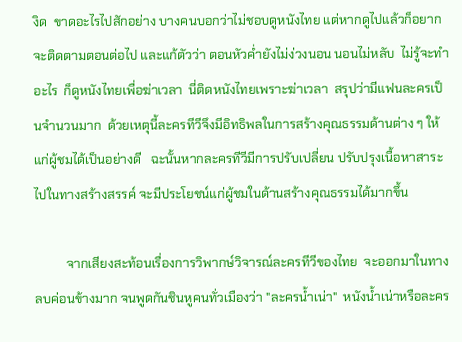งิด  ขาดอะไรไปสักอย่าง บางคนบอกว่าไม่ชอบดูหนังไทย แต่หากดูไปแล้วก็อยากจะติดตามตอนต่อไป และแก้ตัวว่า ตอนหัวค่ำยังไม่ง่วงนอน นอนไม่หลับ  ไม่รู้จะทำอะไร  ก็ดูหนังไทยเพื่อฆ่าเวลา  นี่ติดหนังไทยเพราะฆ่าเวลา  สรุปว่ามีแฟนละครเป็นจำนวนมาก  ด้วยเหตุนี้ละครทีวีจึงมีอิทธิพลในการสร้างคุณธรรมด้านต่าง ๆ ให้แก่ผู้ชมได้เป็นอย่างดี   ฉะนั้นหากละครทีวีมีการปรับเปลี่ยน ปรับปรุงเนื้อหาสาระไปในทางสร้างสรรค์ จะมีประโยชน์แก่ผู้ชมในด้านสร้างคุณธรรมได้มากขึ้น

          จากเสียงสะท้อนเรื่องการวิพากษ์วิจารณ์ละครทีวีของไทย  จะออกมาในทางลบค่อนข้างมาก จนพูดกันชินหูคนทั่วเมืองว่า "ละครน้ำเน่า"  หนังน้ำเน่าหรือละคร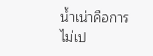น้ำเน่าคือการไม่เป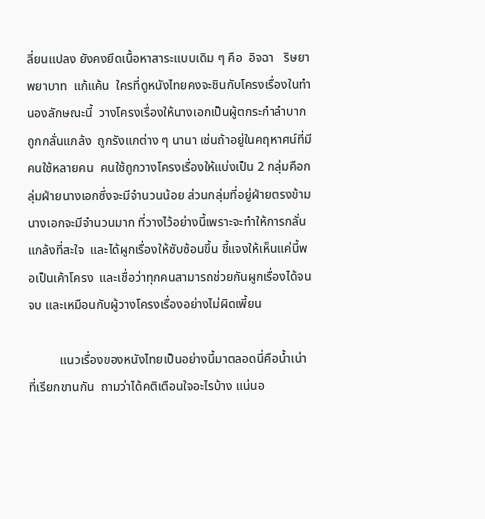ลี่ยนแปลง ยังคงยึดเนื้อหาสาระแบบเดิม ๆ คือ  อิจฉา   ริษยา  พยาบาท  แก้แค้น  ใครที่ดูหนังไทยคงจะชินกับโครงเรื่องในทำนองลักษณะนี้  วางโครงเรื่องให้นางเอกเป็นผู้ตกระกำลำบาก  ถูกกลั่นแกล้ง  ถูกรังแกต่าง ๆ นานา เช่นถ้าอยู่ในคฤหาศน์ที่มีคนใช้หลายคน  คนใช้ถูกวางโครงเรื่องให้แบ่งเป็น 2 กลุ่มคือกลุ่มฝ่ายนางเอกซึ่งจะมีจำนวนน้อย ส่วนกลุ่มที่อยู่ฝ่ายตรงข้ามนางเอกจะมีจำนวนมาก ที่วางไว้อย่างนี้เพราะจะทำให้การกลั่นแกล้งที่สะใจ  และได้ผูกเรื่องให้ซับซ้อนขึ้น ชี้แจงให้เห็นแค่นี้พอเป็นเค้าโครง  และเชื่อว่าทุกคนสามารถช่วยกันผูกเรื่องได้จนจบ และเหมือนกับผู้วางโครงเรื่องอย่างไม่ผิดเพี้ยน

          แนวเรื่องของหนังไทยเป็นอย่างนี้มาตลอดนี่คือน้ำเน่าที่เรียกขานกัน  ถามว่าได้คติเตือนใจอะไรบ้าง แน่นอ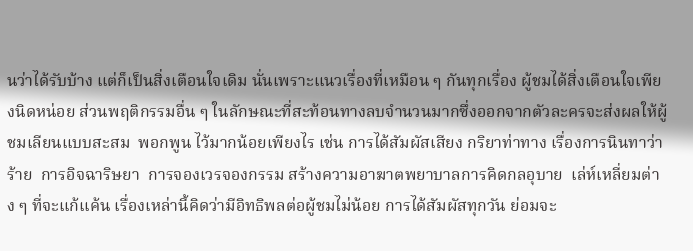นว่าได้รับบ้าง แต่ก็เป็นสิ่งเตือนใจเดิม นั่นเพราะแนวเรื่องที่เหมือน ๆ กันทุกเรื่อง ผู้ชมได้สิ่งเตือนใจเพียงนิดหน่อย ส่วนพฤติกรรมอื่น ๆ ในลักษณะที่สะท้อนทางลบจำนวนมากซึ่งออกจากตัวละครจะส่งผลให้ผู้ชมเลียนแบบสะสม  พอกพูน ไว้มากน้อยเพียงไร เช่น การได้สัมผัสเสียง กริยาท่าทาง เรื่องการนินทาว่าร้าย  การอิจฉาริษยา  การจองเวรจองกรรม สร้างความอาฆาตพยาบาลการคิดกลอุบาย  เล่ห์เหลี่ยมต่าง ๆ ที่จะแก้แค้น เรื่องเหล่านี้คิดว่ามีอิทธิพลต่อผู้ชมไม่น้อย การได้สัมผัสทุกวัน ย่อมจะ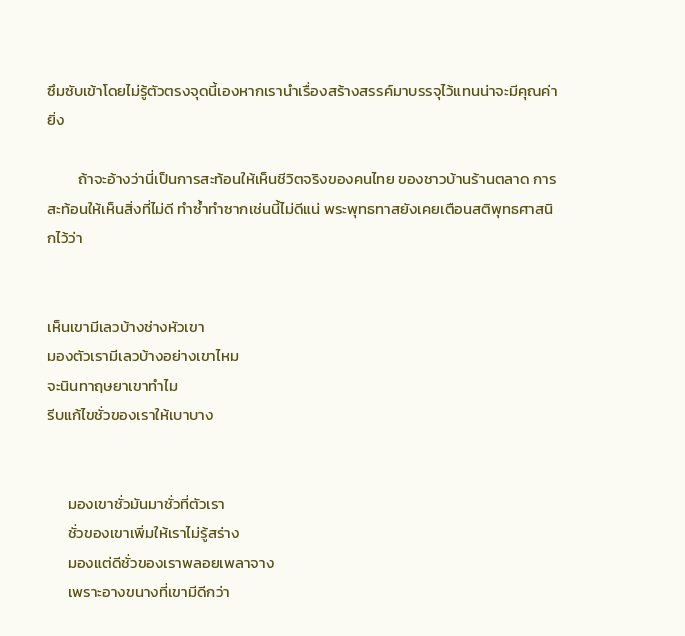ซึมซับเข้าโดยไม่รู้ตัวตรงจุดนี้เองหากเรานำเรื่องสร้างสรรค์มาบรรจุไว้แทนน่าจะมีคุณค่ายิ่ง

         ถ้าจะอ้างว่านี่เป็นการสะท้อนให้เห็นชีวิตจริงของคนไทย ของชาวบ้านร้านตลาด การสะท้อนให้เห็นสิ่งที่ไม่ดี ทำซ้ำทำซากเช่นนี้ไม่ดีแน่ พระพุทธทาสยังเคยเตือนสติพุทธศาสนิกไว้ว่า


เห็นเขามีเลวบ้างช่างหัวเขา
มองตัวเรามีเลวบ้างอย่างเขาไหม
จะนินทาฤษยาเขาทำไม
รีบแก้ไขชั่วของเราให้เบาบาง


      มองเขาชั่วมันมาชั่วที่ตัวเรา
      ชั่วของเขาเพิ่มให้เราไม่รู้สร่าง
      มองแต่ดีชั่วของเราพลอยเพลาจาง
      เพราะอางขนางที่เขามีดีกว่า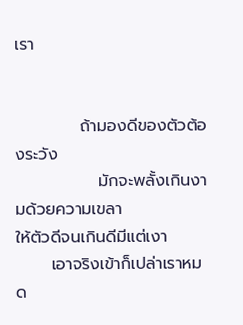เรา


           ถ้ามองดีของตัวต้องระวัง
              มักจะพลั้งเกินงามด้วยความเขลา
ให้ตัวดีจนเกินดีมีแต่เงา
      เอาจริงเข้าก็เปล่าเราหมด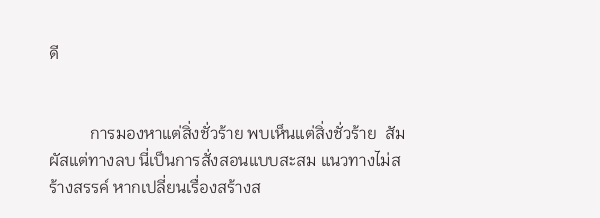ดี


          การมองหาแต่สิ่งชั่วร้าย พบเห็นแต่สิ่งชั่วร้าย  สัมผัสแต่ทางลบ นี่เป็นการสั่งสอนแบบสะสม แนวทางไม่สร้างสรรค์ หากเปลี่ยนเรื่องสร้างส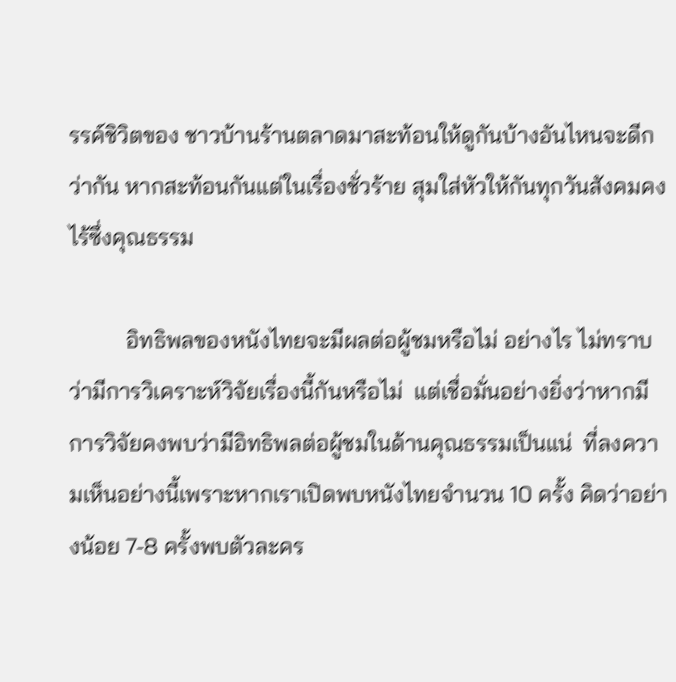รรค์ชิวิตของ ชาวบ้านร้านตลาดมาสะท้อนให้ดูกันบ้างอันไหนจะดีกว่ากัน หากสะท้อนกันแต่ในเรื่องชั่วร้าย สุมใส่หัวให้กันทุกวันสังคมคงไร้ซึ่งคุณธรรม

          อิทธิพลของหนังไทยจะมีผลต่อผู้ชมหรือไม่ อย่างไร ไม่ทราบว่ามีการวิเคราะห์วิจัยเรื่องนี้กันหรือไม่  แต่เชื่อมั่นอย่างยิ่งว่าหากมีการวิจัยคงพบว่ามีอิทธิพลต่อผู้ชมในด้านคุณธรรมเป็นแน่  ที่ลงความเห็นอย่างนี้เพราะหากเราเปิดพบหนังไทยจำนวน 10 ครั้ง คิดว่าอย่างน้อย 7-8 ครั้งพบตัวละคร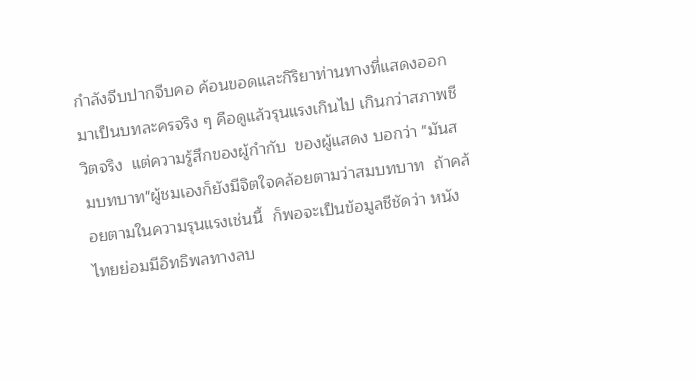กำลังจีบปากจีบคอ ค้อนขอดและกิริยาท่านทางที่แสดงออกมาเป็นบทละครจริง ๆ คือดูแล้วรุนแรงเกินไป เกินกว่าสภาพชีวิตจริง  แต่ความรู้สึกของผู้กำกับ  ของผู้แสดง บอกว่า "มันสมบทบาท"ผู้ชมเองก็ยังมีจิตใจคล้อยตามว่าสมบทบาท  ถ้าคล้อยตามในความรุนแรงเช่นนี้  ก็พอจะเป็นข้อมูลชีชัดว่า หนังไทยย่อมมีอิทธิพลทางลบ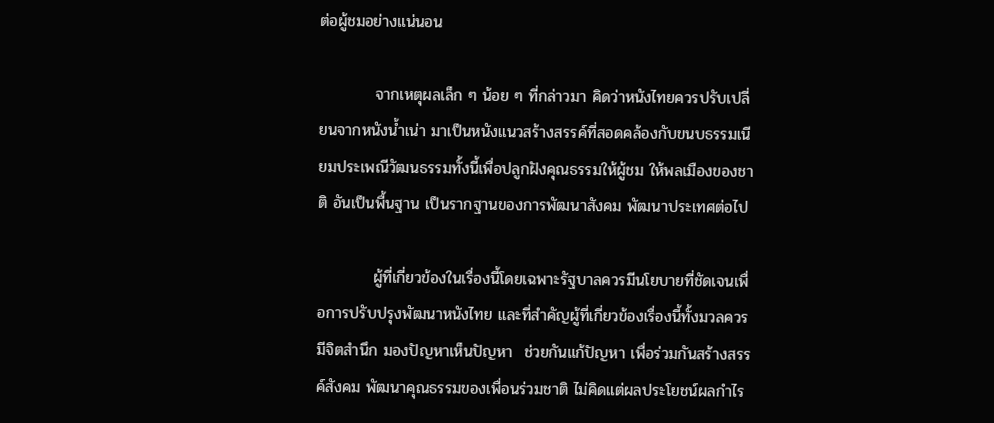ต่อผู้ชมอย่างแน่นอน

          จากเหตุผลเล็ก ๆ น้อย ๆ ที่กล่าวมา คิดว่าหนังไทยควรปรับเปลี่ยนจากหนังน้ำเน่า มาเป็นหนังแนวสร้างสรรค์ที่สอดคล้องกับขนบธรรมเนียมประเพณีวัฒนธรรมทั้งนี้เพื่อปลูกฝังคุณธรรมให้ผู้ชม ให้พลเมืองของชาติ อันเป็นพื้นฐาน เป็นรากฐานของการพัฒนาสังคม พัฒนาประเทศต่อไป

          ผู้ที่เกี่ยวข้องในเรื่องนี้โดยเฉพาะรัฐบาลควรมีนโยบายที่ชัดเจนเพื่อการปรับปรุงพัฒนาหนังไทย และที่สำคัญผู้ที่เกี่ยวข้องเรื่องนี้ทั้งมวลควรมีจิตสำนึก มองปัญหาเห็นปัญหา  ช่วยกันแก้ปัญหา เพื่อร่วมกันสร้างสรรค์สังคม พัฒนาคุณธรรมของเพื่อนร่วมชาติ ไม่คิดแต่ผลประโยชน์ผลกำไร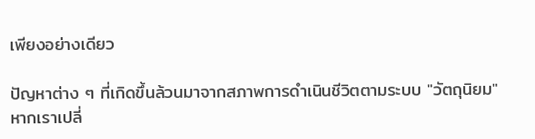เพียงอย่างเดียว

ปัญหาต่าง ๆ ที่เกิดขึ้นล้วนมาจากสภาพการดำเนินชีวิตตามระบบ "วัตถุนิยม"
หากเราเปลี่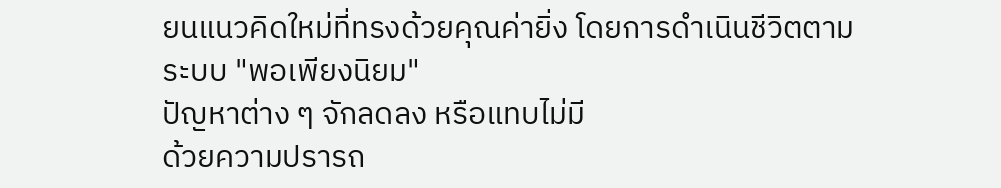ยนแนวคิดใหม่ที่ทรงด้วยคุณค่ายิ่ง โดยการดำเนินชีวิตตามระบบ "พอเพียงนิยม"
ปัญหาต่าง ๆ จักลดลง หรือแทบไม่มี
ด้วยความปรารถ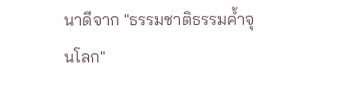นาดีจาก "ธรรมชาติธรรมค้ำจุนโลก"